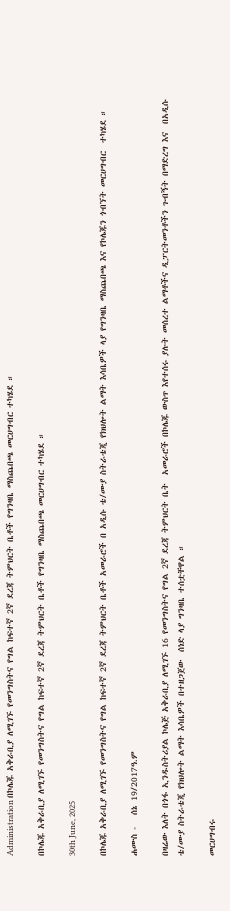Administration በኮሌጁ አቅራቢያ ለሚገኙ የመንግስትና የግል ከፍተኛ 2ኛ ደረጃ ትምህርት ቤቶች የግንዛቤ ማስጨበጫ መርሀግብር ተካሄደ ።

በኮሌጁ አቅራቢያ ለሚገኙ የመንግስትና የግል ከፍተኛ 2ኛ ደረጃ ትምህርት ቤቶች የግንዛቤ ማስጨበጫ መርሀግብር ተካሄደ ።

30th June, 2025

በኮሌጁ አቅራቢያ ለሚገኙ የመንግስትና የግል ከፍተኛ 2ኛ ደረጃ ትምህርት ቤቶች አመራሮች በ አዲሱ ቴ/ሙያ ስትራቴጂ የክህሎት ልማት እሳቤዎች ላያ የግንዛቤ ማስጨበጫ እና የኮሌጁን ጎብኘት መርሀግብር  ተካሄደ ።

ሐሙስ -   ሰኔ 19/2017ዓ.ም

በዛሬው እለት በጎፋ ኢንዱስትሪያል ኮሌጅ አቅራቢያ ለሚገኙ 16 የመንግስትና የግል 2ኛ ደረጃ ትምህርት ቤት  አመራሮች በኮሌጁ ውስጥ እየተሰሩ ያሉት መሰረተ ልማቶችና ዲፓርትመንቶችን ጉብኝት በማድረግ እና  በአዲሱ ቴ/ሙያ ስትራቴጂ የክህሎት ልማት እሳቤዎች በተዘጋጀው  ሰነድ ላያ ግንዛቤ ተሰቷቸዋል ።

መርሀግብሩ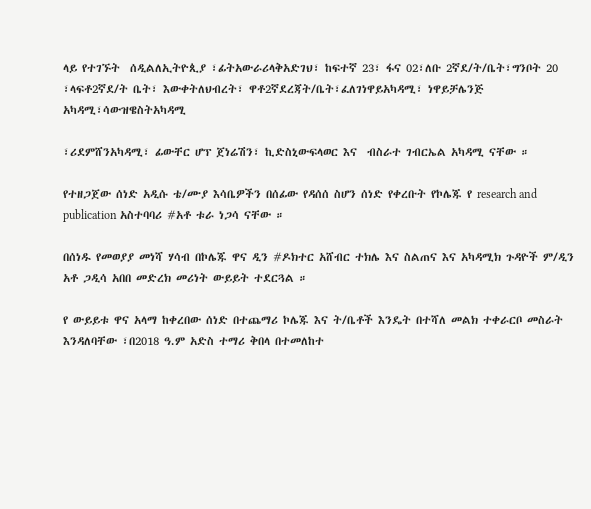ላይ የተገኙት  ሰዲልለኢትዮጲያ ፣ፊትአውራሪላቅአድገህ፣ ከፍተኛ 23፣ ፋና 02፣ለቡ 2ኛደ/ት/ቤት፣ግንቦት 20 ፣ላፍቶ2ኛደ/ት ቤት፣ እውቀትለህብረት፣ ዋቶ2ኛደረጃት/ቤት፣ፈለገነዋይአካዳሚ፣ ነዋይቻሌንጅ አካዳሚ፣ሳውዝዌስትአካዳሚ

፣ሪደምሸንአካዳሚ፣ ፊውቸር ሆፕ ጀነሬሽን፣ ኪድስኒውፍላወር እና  ብስራተ ገብርኤል አካዳሚ ናቸው ።

የተዘጋጀው ሰነድ አዲሱ ቴ/ሙያ እሳቤዎችን በሰፊው የዳሰሰ ስሆን ሰነድ የቀረቡት የኮሌጁ የ research and publication አስተባባሪ #አቶ ቱራ ነጋሳ ናቸው ።

በሰነዱ የመወያያ መነሻ ሃሳብ በኮሌጁ ዋና ዲን #ዶክተር አሸብር ተክሌ እና ስልጠና እና አካዳሚክ ጉዳዮች ም/ዲን አቶ ጋዲሳ አበበ መድረክ መሪነት ውይይት ተደርጓል ።

የ ውይይቱ ዋና አላማ ከቀረበው ሰነድ በተጨማሪ ኮሌጁ እና ት/ቤቶች እንዴት በተሻለ መልክ ተቀራርቦ መስራት እንዳለባቸው ፣በ2018 ዓ.ም አድስ ተማሪ ቅበላ በተመለከተ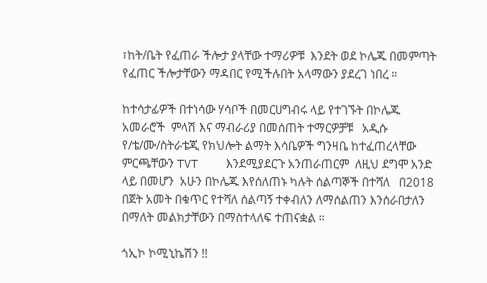፣ከት/ቤት የፈጠራ ችሎታ ያላቸው ተማሪዎቹ  እንደት ወደ ኮሌጁ በመምጣት የፈጠር ችሎታቸውን ማዳበር የሚችሉበት አላማውን ያደረገ ነበረ ።

ከተሳታፊዎች በተነሳው ሃሳቦች በመርሀግብሩ ላይ የተገኙት በኮሌጁ አመራሮች  ምላሽ እና ማብራሪያ በመሰጠት ተማርዎቻቹ   አዲሱ የ/ቴ/ሙ/ስትራቴጂ የክህሎት ልማት እሳቤዎች ግንዛቤ ከተፈጠረላቸው ምርጫቸውን TVT    እንደሚያደርጉ አንጠራጠርም  ለዚህ ደግሞ አንድ ላይ በመሆን  አሁን በኮሌጁ እየሰለጠኑ ካሉት ሰልጣኞች በተሻለ   በ2018 በጀት አመት በቁጥር የተሻለ ሰልጣኝ ተቀብለን ለማሰልጠን እንሰራበታለን በማለት መልክታቸውን በማስተላለፍ ተጠናቋል ።

ጎኢኮ ኮሚኒኬሽን !!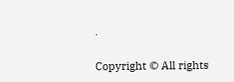.

Copyright © All rights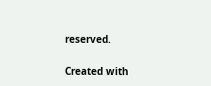reserved.

Created with